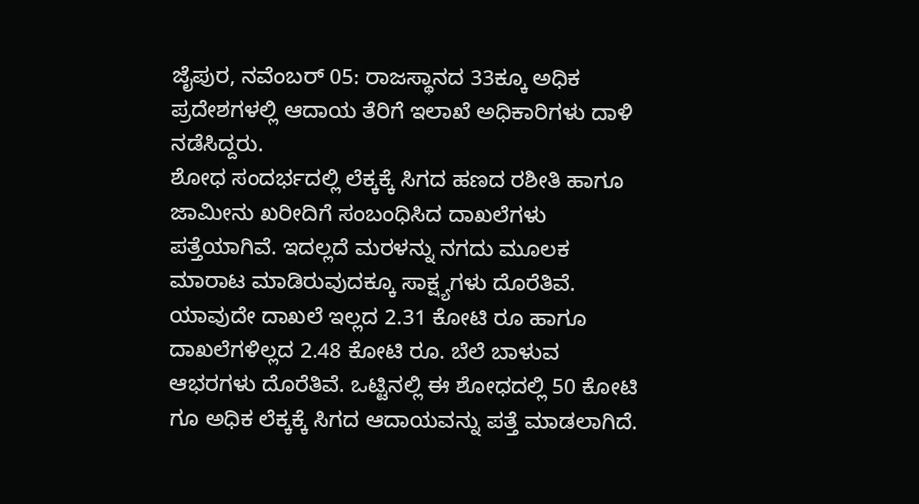ಜೈಪುರ, ನವೆಂಬರ್ 05: ರಾಜಸ್ಥಾನದ 33ಕ್ಕೂ ಅಧಿಕ ಪ್ರದೇಶಗಳಲ್ಲಿ ಆದಾಯ ತೆರಿಗೆ ಇಲಾಖೆ ಅಧಿಕಾರಿಗಳು ದಾಳಿ ನಡೆಸಿದ್ದರು.
ಶೋಧ ಸಂದರ್ಭದಲ್ಲಿ ಲೆಕ್ಕಕ್ಕೆ ಸಿಗದ ಹಣದ ರಶೀತಿ ಹಾಗೂ ಜಾಮೀನು ಖರೀದಿಗೆ ಸಂಬಂಧಿಸಿದ ದಾಖಲೆಗಳು ಪತ್ತೆಯಾಗಿವೆ. ಇದಲ್ಲದೆ ಮರಳನ್ನು ನಗದು ಮೂಲಕ ಮಾರಾಟ ಮಾಡಿರುವುದಕ್ಕೂ ಸಾಕ್ಷ್ಯಗಳು ದೊರೆತಿವೆ.
ಯಾವುದೇ ದಾಖಲೆ ಇಲ್ಲದ 2.31 ಕೋಟಿ ರೂ ಹಾಗೂ ದಾಖಲೆಗಳಿಲ್ಲದ 2.48 ಕೋಟಿ ರೂ. ಬೆಲೆ ಬಾಳುವ ಆಭರಗಳು ದೊರೆತಿವೆ. ಒಟ್ಟಿನಲ್ಲಿ ಈ ಶೋಧದಲ್ಲಿ 50 ಕೋಟಿ ಗೂ ಅಧಿಕ ಲೆಕ್ಕಕ್ಕೆ ಸಿಗದ ಆದಾಯವನ್ನು ಪತ್ತೆ ಮಾಡಲಾಗಿದೆ.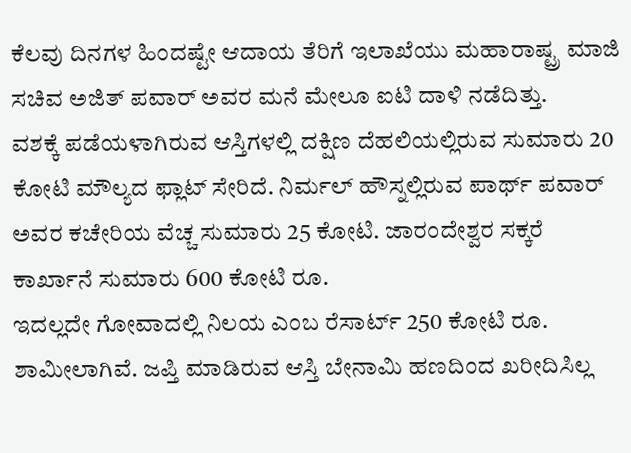ಕೆಲವು ದಿನಗಳ ಹಿಂದಷ್ಟೇ ಆದಾಯ ತೆರಿಗೆ ಇಲಾಖೆಯು ಮಹಾರಾಷ್ಟ್ರ ಮಾಜಿ ಸಚಿವ ಅಜಿತ್ ಪವಾರ್ ಅವರ ಮನೆ ಮೇಲೂ ಐಟಿ ದಾಳಿ ನಡೆದಿತ್ತು.
ವಶಕ್ಕೆ ಪಡೆಯಳಾಗಿರುವ ಆಸ್ತಿಗಳಲ್ಲಿ ದಕ್ಷಿಣ ದೆಹಲಿಯಲ್ಲಿರುವ ಸುಮಾರು 20 ಕೋಟಿ ಮೌಲ್ಯದ ಫ್ಲಾಟ್ ಸೇರಿದೆ. ನಿರ್ಮಲ್ ಹೌಸ್ನಲ್ಲಿರುವ ಪಾರ್ಥ್ ಪವಾರ್ ಅವರ ಕಚೇರಿಯ ವೆಚ್ಚ ಸುಮಾರು 25 ಕೋಟಿ. ಜಾರಂದೇಶ್ವರ ಸಕ್ಕರೆ ಕಾರ್ಖಾನೆ ಸುಮಾರು 600 ಕೋಟಿ ರೂ.
ಇದಲ್ಲದೇ ಗೋವಾದಲ್ಲಿ ನಿಲಯ ಎಂಬ ರೆಸಾರ್ಟ್ 250 ಕೋಟಿ ರೂ. ಶಾಮೀಲಾಗಿವೆ. ಜಪ್ತಿ ಮಾಡಿರುವ ಆಸ್ತಿ ಬೇನಾಮಿ ಹಣದಿಂದ ಖರೀದಿಸಿಲ್ಲ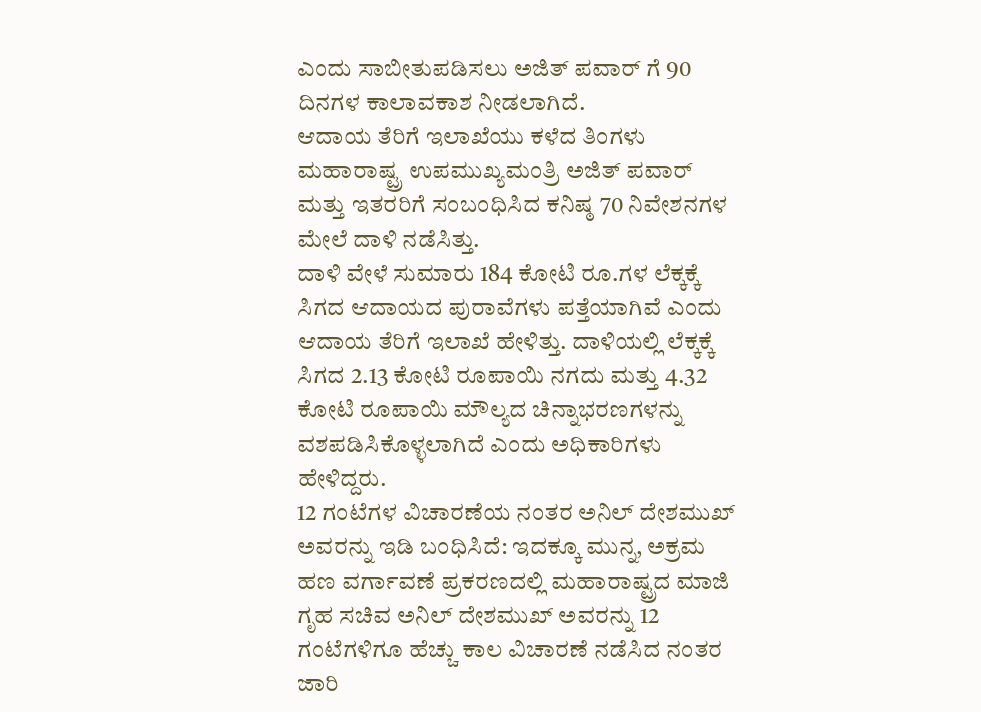ಎಂದು ಸಾಬೀತುಪಡಿಸಲು ಅಜಿತ್ ಪವಾರ್ ಗೆ 90 ದಿನಗಳ ಕಾಲಾವಕಾಶ ನೀಡಲಾಗಿದೆ.
ಆದಾಯ ತೆರಿಗೆ ಇಲಾಖೆಯು ಕಳೆದ ತಿಂಗಳು ಮಹಾರಾಷ್ಟ್ರ ಉಪಮುಖ್ಯಮಂತ್ರಿ ಅಜಿತ್ ಪವಾರ್ ಮತ್ತು ಇತರರಿಗೆ ಸಂಬಂಧಿಸಿದ ಕನಿಷ್ಠ 70 ನಿವೇಶನಗಳ ಮೇಲೆ ದಾಳಿ ನಡೆಸಿತ್ತು.
ದಾಳಿ ವೇಳೆ ಸುಮಾರು 184 ಕೋಟಿ ರೂ.ಗಳ ಲೆಕ್ಕಕ್ಕೆ ಸಿಗದ ಆದಾಯದ ಪುರಾವೆಗಳು ಪತ್ತೆಯಾಗಿವೆ ಎಂದು ಆದಾಯ ತೆರಿಗೆ ಇಲಾಖೆ ಹೇಳಿತ್ತು. ದಾಳಿಯಲ್ಲಿ ಲೆಕ್ಕಕ್ಕೆ ಸಿಗದ 2.13 ಕೋಟಿ ರೂಪಾಯಿ ನಗದು ಮತ್ತು 4.32 ಕೋಟಿ ರೂಪಾಯಿ ಮೌಲ್ಯದ ಚಿನ್ನಾಭರಣಗಳನ್ನು ವಶಪಡಿಸಿಕೊಳ್ಳಲಾಗಿದೆ ಎಂದು ಅಧಿಕಾರಿಗಳು ಹೇಳಿದ್ದರು.
12 ಗಂಟೆಗಳ ವಿಚಾರಣೆಯ ನಂತರ ಅನಿಲ್ ದೇಶಮುಖ್ ಅವರನ್ನು ಇಡಿ ಬಂಧಿಸಿದೆ: ಇದಕ್ಕೂ ಮುನ್ನ, ಅಕ್ರಮ ಹಣ ವರ್ಗಾವಣೆ ಪ್ರಕರಣದಲ್ಲಿ ಮಹಾರಾಷ್ಟ್ರದ ಮಾಜಿ ಗೃಹ ಸಚಿವ ಅನಿಲ್ ದೇಶಮುಖ್ ಅವರನ್ನು 12 ಗಂಟೆಗಳಿಗೂ ಹೆಚ್ಚು ಕಾಲ ವಿಚಾರಣೆ ನಡೆಸಿದ ನಂತರ ಜಾರಿ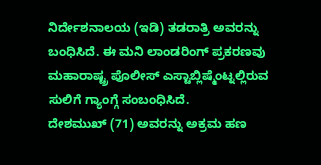ನಿರ್ದೇಶನಾಲಯ (ಇಡಿ) ತಡರಾತ್ರಿ ಅವರನ್ನು ಬಂಧಿಸಿದೆ. ಈ ಮನಿ ಲಾಂಡರಿಂಗ್ ಪ್ರಕರಣವು ಮಹಾರಾಷ್ಟ್ರ ಪೊಲೀಸ್ ಎಸ್ಟಾಬ್ಲಿಷ್ಮೆಂಟ್ನಲ್ಲಿರುವ ಸುಲಿಗೆ ಗ್ಯಾಂಗ್ಗೆ ಸಂಬಂಧಿಸಿದೆ.
ದೇಶಮುಖ್ (71) ಅವರನ್ನು ಅಕ್ರಮ ಹಣ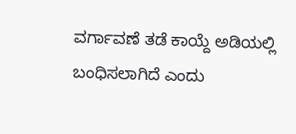ವರ್ಗಾವಣೆ ತಡೆ ಕಾಯ್ದೆ ಅಡಿಯಲ್ಲಿ ಬಂಧಿಸಲಾಗಿದೆ ಎಂದು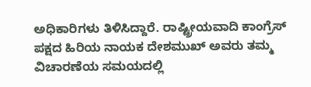ಅಧಿಕಾರಿಗಳು ತಿಳಿಸಿದ್ದಾರೆ. ರಾಷ್ಟ್ರೀಯವಾದಿ ಕಾಂಗ್ರೆಸ್ ಪಕ್ಷದ ಹಿರಿಯ ನಾಯಕ ದೇಶಮುಖ್ ಅವರು ತಮ್ಮ ವಿಚಾರಣೆಯ ಸಮಯದಲ್ಲಿ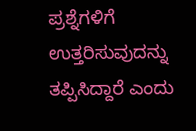ಪ್ರಶ್ನೆಗಳಿಗೆ ಉತ್ತರಿಸುವುದನ್ನು ತಪ್ಪಿಸಿದ್ದಾರೆ ಎಂದು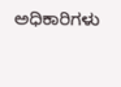ಅಧಿಕಾರಿಗಳು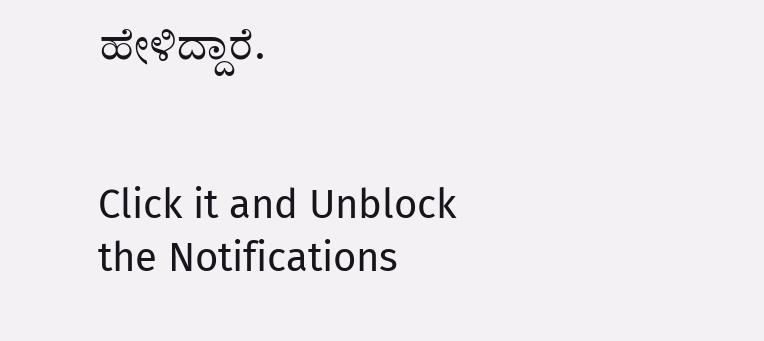ಹೇಳಿದ್ದಾರೆ.


Click it and Unblock the Notifications